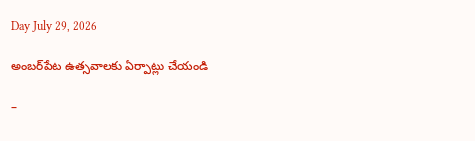Day July 29, 2026

అంబర్‌పేట ఉత్సవాలకు ఏర్పాట్లు చేయండి

–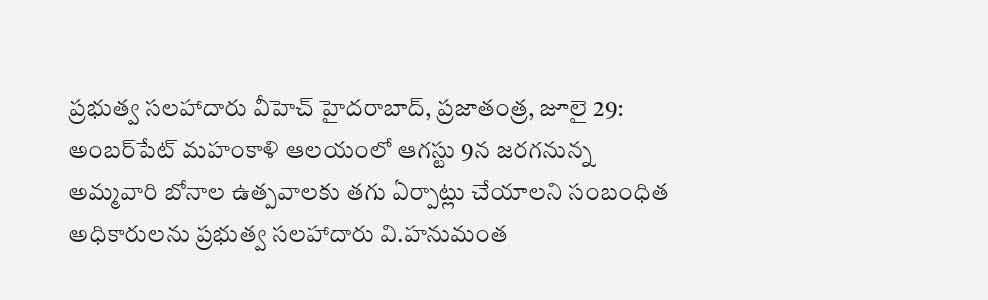ప్రభుత్వ సలహాదారు వీహెచ్ హైదరాబాద్, ప్రజాతంత్ర, జూలై 29:  అంబర్‌పేట్ మహంకాళి ఆలయంలో ఆగస్టు 9న జరగనున్న అమ్మవారి బోనాల ఉత్పవాలకు తగు ఏర్పాట్లు చేయాలని సంబంధిత అధికారులను ప్రభుత్వ సలహాదారు వి.హనుమంత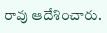రావు ఆదేశించారు.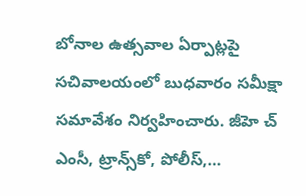బోనాల ఉత్సవాల ఏర్పాట్లపై సచివాలయంలో బుధవారం సమీక్షా సమావేశం నిర్వహించారు. జీహె చ్  ఎంసీ, ట్రాన్స్‌కో, పోలీస్,…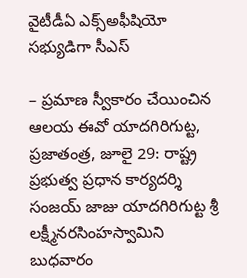వైటీడీఏ ఎక్స్‌అఫీషియో సభ్యుడిగా సీఎస్

– ప్రమాణ స్వీకారం చేయించిన ఆలయ ఈవో యాదగిరిగుట్ట, ప్రజాతంత్ర, జూలై 29: రాష్ట్ర ప్రభుత్వ ప్రధాన కార్యదర్శి సంజయ్ జాజు యాదగిరిగుట్ట శ్రీ లక్ష్మీనరసింహస్వామిని బుధవారం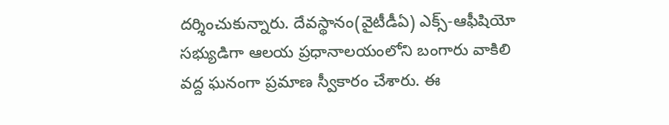దర్శించుకున్నారు. దేవస్థానం(వైటీడీఏ) ఎక్స్-ఆఫీషియో సభ్యుడిగా ఆలయ ప్రధానాలయంలోని బంగారు వాకిలి వద్ద ఘనంగా ప్రమాణ స్వీకారం చేశారు. ఈ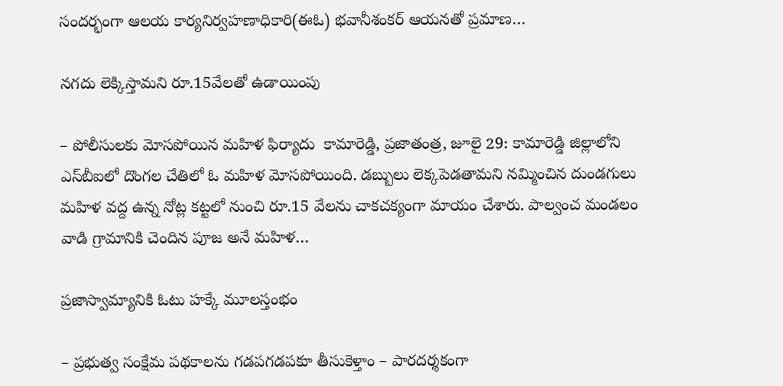సందర్భంగా ఆలయ కార్యనిర్వహణాధికారి(ఈఓ) భవానీశంకర్ ఆయనతో ప్రమాణ…

నగదు లెక్కిస్తామని రూ.15వేలతో ఉడాయింపు

– పోలీసులకు మోసపోయిన మహిళ ఫిర్యాదు  కామారెడ్డి, ప్రజాతంత్ర, జూలై 29: కామారెడ్డి జిల్లాలోని ఎస్‌బీఐలో దొంగల చేతిలో ఓ మహిళ మోసపోయింది. డబ్బులు లెక్కపెడతామని నమ్మించిన దుండగులు మహిళ వద్ద ఉన్న నోట్ల కట్టలో నుంచి రూ.15 వేలను చాకచక్యంగా మాయం చేశారు. పాల్వంచ మండలం వాడి గ్రామానికి చెందిన పూజ అనే మహిళ…

ప్రజాస్వామ్యానికి ఓటు హక్కే మూలస్తంభం

– ప్రభుత్వ సంక్షేమ పథకాలను గడపగడపకూ తీసుకెళ్తాం – పారదర్శకంగా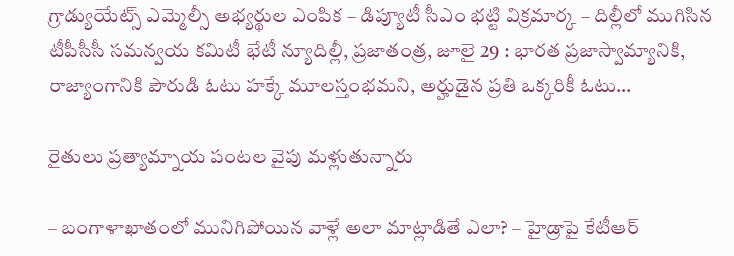గ్రాడ్యుయేట్స్ ఎమ్మెల్సీ అభ్యర్థుల ఎంపిక – డిప్యూటీ సీఎం భట్టి విక్రమార్క – దిల్లీలో ముగిసిన టీపీసీసీ సమన్వయ కమిటీ భేటీ న్యూదిల్లీ, ప్రజాతంత్ర, జూలై 29 : భారత ప్రజాస్వామ్యానికి, రాజ్యాంగానికి పౌరుడి ఓటు హక్కే మూలస్తంభమని, అర్హుడైన ప్రతి ఒక్కరికీ ఓటు…

రైతులు ప్రత్యామ్నాయ పంటల వైపు మళ్లుతున్నారు

– బంగాళాఖాతంలో మునిగిపోయిన వాళ్లే అలా మాట్లాడితే ఎలా? – హైడ్రాపై కేటీఆర్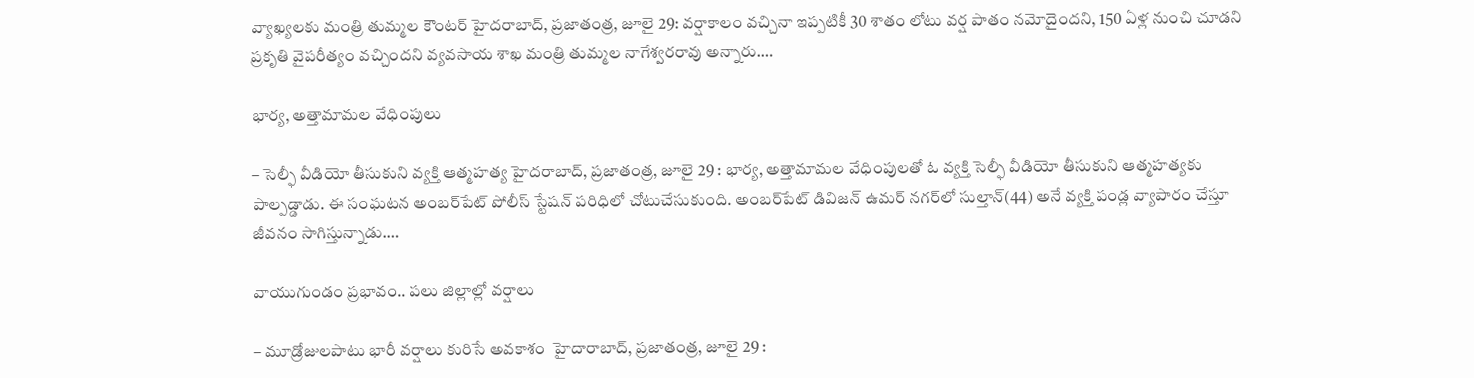వ్యాఖ్యలకు మంత్రి తుమ్మల కౌంటర్ హైదరాబాద్, ప్రజాతంత్ర, జూలై 29: వర్షాకాలం వచ్చినా ఇప్పటికీ 30 శాతం లోటు వర్ష పాతం నమోదైందని, 150 ఏళ్ల నుంచి చూడని ప్రకృతి వైపరీత్యం వచ్చిందని వ్యవసాయ శాఖ మంత్రి తుమ్మల నాగేశ్వరరావు అన్నారు.…

భార్య, అత్తామామల వేధింపులు

– సెల్ఫీ వీడియో తీసుకుని వ్యక్తి ఆత్మహత్య హైదరాబాద్, ప్రజాతంత్ర, జూలై 29 : భార్య, అత్తామామల వేధింపులతో ఓ వ్యక్తి సెల్ఫీ వీడియో తీసుకుని ఆత్మహత్యకు పాల్పడ్డాడు. ఈ సంఘటన అంబర్‌పేట్ పోలీస్ స్టేషన్ పరిధిలో చోటుచేసుకుంది. అంబర్‌పేట్ డివిజన్ ఉమర్ నగర్‌లో సుల్తాన్(44) అనే వ్యక్తి పండ్ల వ్యాపారం చేస్తూ జీవనం సాగిస్తున్నాడు.…

వాయుగుండం ప్రభావం.. పలు జిల్లాల్లో వర్షాలు

– మూడ్రోజులపాటు భారీ వర్షాలు కురిసే అవకాశం  హైదారాబాద్, ప్రజాతంత్ర, జూలై 29 :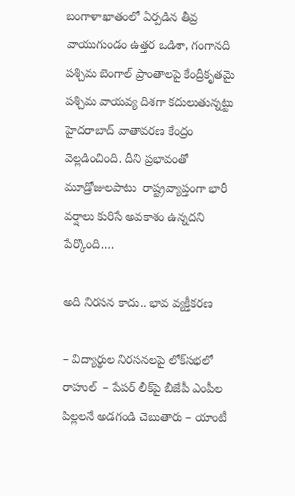బంగాళాఖాతంలో ఏర్పడిన తీవ్ర వాయుగుండం ఉత్తర ఒడిశా, గంగానది పశ్చిమ బెంగాల్ ప్రాంతాలపై కేంద్రీకృతమై పశ్చిమ వాయవ్య దిశగా కదులుతున్నట్టు హైదరాబాద్ వాతావరణ కేంద్రం వెల్లడించింది. దీని ప్రభావంతో మూడ్రోజులపాటు  రాష్ట్రవ్యాప్తంగా భారీ వర్షాలు కురిసే అవకాశం ఉన్నదని పేర్కొంది.…

అది నిరసన కాదు.. భావ వ్యక్తీకరణ

– విద్యార్థుల నిరసనలపై లోక్‌సభలో రాహుల్  – పేపర్ లీక్‌పై బీజేపీ ఎంపీల పిల్లలనే అడగండి చెబుతారు – యాంటీ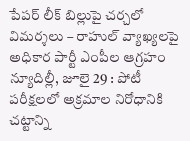పేపర్ లీక్ బిల్లుపై చర్చలో విమర్శలు – రాహుల్ వ్యాఖ్యలపై అధికార పార్టీ ఎంపీల ఆగ్రహం న్యూదిల్లీ, జూలై 29 : పోటీ పరీక్షలలో అక్రమాల నిరోధానికి చట్టాన్ని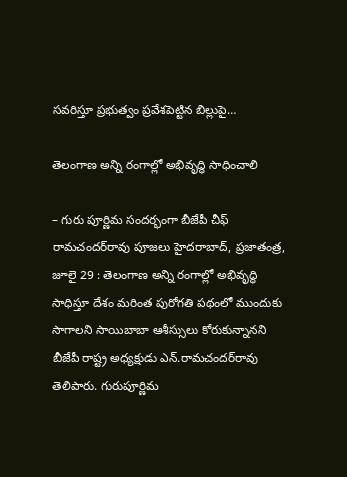సవరిస్తూ ప్రభుత్వం ప్రవేశపెట్టిన బిల్లుపై…

తెలంగాణ అన్ని రంగాల్లో అభివృద్ధి సాధించాలి

– గురు పూర్ణిమ సందర్భంగా బీజేపీ చీఫ్ రామచందర్‌రావు పూజలు హైదరాబాద్, ప్రజాతంత్ర, జూలై 29 : తెలంగాణ అన్ని రంగాల్లో అభివృద్ధి సాధిస్తూ దేశం మరింత పురోగతి పథంలో ముందుకు సాగాలని సాయిబాబా ఆశీస్సులు కోరుకున్నానని బీజేపీ రాష్ట్ర అధ్యక్షుడు ఎన్.రామచందర్‌రావు తెలిపారు. గురుపూర్ణిమ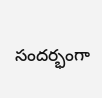సందర్భంగా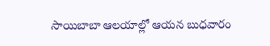సాయిబాబా ఆలయాల్లో ఆయన బుధవారం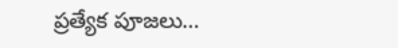ప్రత్యేక పూజలు…